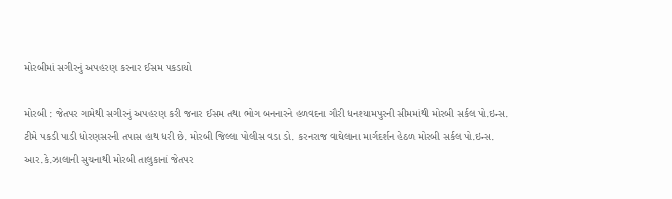મોરબીમાં સગીરનું અપહરણ કરનાર ઈસમ પકડાયો

મોરબી : જેતપર ગામેથી સગીરનું અપહરણ કરી જનાર ઈસમ તથા ભોગ બનનારને હળવદના ગૌરી ધનશ્યામપુરની સીમમાંથી મોરબી સર્કલ પો.ઇન્સ. ટીમે પકડી પાડી ધોરણસરની તપાસ હાથ ધરી છે. મોરબી જિલ્લા પોલીસ વડા ડો. કરનરાજ વાઘેલાના માર્ગદર્શન હેઠળ મોરબી સર્કલ પો.ઇન્સ. આર.કે.ઝાલાની સુચનાથી મોરબી તાલુકાનાં જેતપર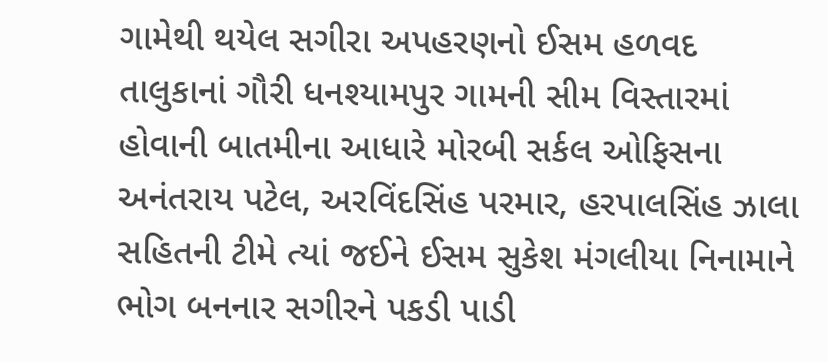ગામેથી થયેલ સગીરા અપહરણનો ઈસમ હળવદ તાલુકાનાં ગૌરી ધનશ્યામપુર ગામની સીમ વિસ્તારમાં હોવાની બાતમીના આધારે મોરબી સર્કલ ઓફિસના અનંતરાય પટેલ, અરવિંદસિંહ પરમાર, હરપાલસિંહ ઝાલા સહિતની ટીમે ત્યાં જઈને ઈસમ સુકેશ મંગલીયા નિનામાને ભોગ બનનાર સગીરને પકડી પાડી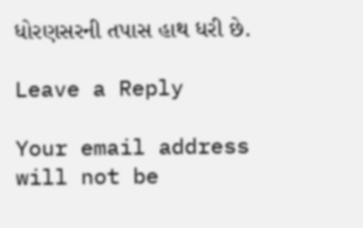ધોરણસરની તપાસ હાથ ધરી છે.

Leave a Reply

Your email address will not be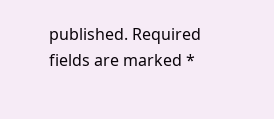published. Required fields are marked *